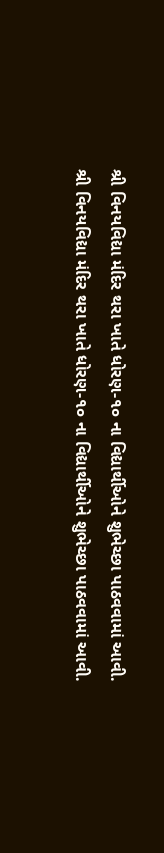શ્રી વિનયવિદ્યા મંદિર થરા ખાતે ધોરણ-૧૦ ના વિદ્યાર્થીઓને શુભેચ્છા પાઠવવામાં આવી.
શ્રી વિનયવિદ્યા મંદિર થરા ખાતે ધોરણ-૧૦ ના વિદ્યાર્થીઓને શુભેચ્છા પાઠવવામાં આવી.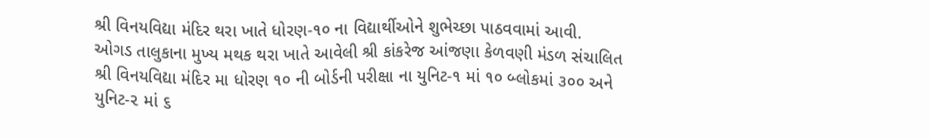શ્રી વિનયવિદ્યા મંદિર થરા ખાતે ધોરણ-૧૦ ના વિદ્યાર્થીઓને શુભેચ્છા પાઠવવામાં આવી.
ઓગડ તાલુકાના મુખ્ય મથક થરા ખાતે આવેલી શ્રી કાંકરેજ આંજણા કેળવણી મંડળ સંચાલિત શ્રી વિનયવિદ્યા મંદિર મા ધોરણ ૧૦ ની બોર્ડની પરીક્ષા ના યુનિટ-૧ માં ૧૦ બ્લોકમાં ૩૦૦ અને યુનિટ-૨ માં ૬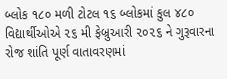બ્લોક ૧૮૦ મળી ટોટલ ૧૬ બ્લોકમાં કુલ ૪૮૦ વિદ્યાર્થીઓએ ૨૬ મી ફેબ્રુઆરી ૨૦૨૬ ને ગુરૂવારના રોજ શાંતિ પૂર્ણ વાતાવરણમાં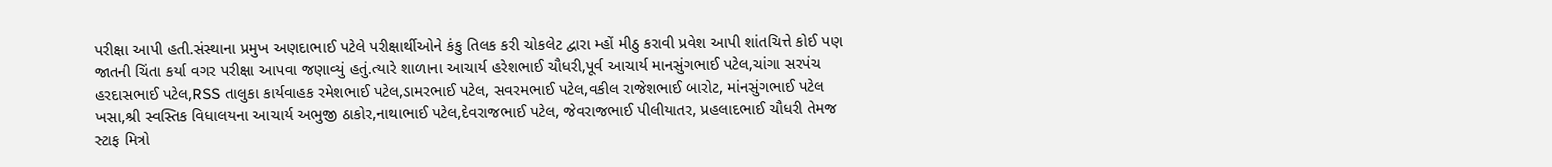પરીક્ષા આપી હતી.સંસ્થાના પ્રમુખ અણદાભાઈ પટેલે પરીક્ષાર્થીઓને કંકુ તિલક કરી ચોકલેટ દ્વારા મ્હોં મીઠુ કરાવી પ્રવેશ આપી શાંતચિત્તે કોઈ પણ જાતની ચિંતા કર્યા વગર પરીક્ષા આપવા જણાવ્યું હતું.ત્યારે શાળાના આચાર્ય હરેશભાઈ ચૌધરી,પૂર્વ આચાર્ય માનસુંગભાઈ પટેલ,ચાંગા સરપંચ હરદાસભાઈ પટેલ,RSS તાલુકા કાર્યવાહક રમેશભાઈ પટેલ,ડામરભાઈ પટેલ, સવરમભાઈ પટેલ,વકીલ રાજેશભાઈ બારોટ, માંનસુંગભાઈ પટેલ ખસા,શ્રી સ્વસ્તિક વિધાલયના આચાર્ય અભુજી ઠાકોર,નાથાભાઈ પટેલ,દેવરાજભાઈ પટેલ, જેવરાજભાઈ પીલીયાતર, પ્રહલાદભાઈ ચૌધરી તેમજ સ્ટાફ મિત્રો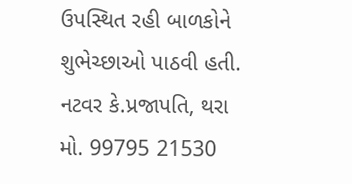ઉપસ્થિત રહી બાળકોને શુભેચ્છાઓ પાઠવી હતી.
નટવર કે.પ્રજાપતિ, થરા
મો. 99795 21530